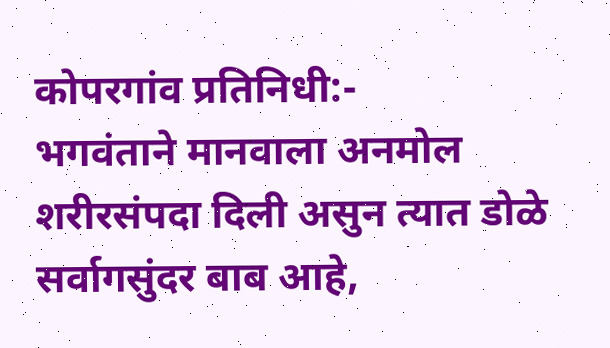कोपरगांव प्रतिनिधी:-
भगवंताने मानवाला अनमोल शरीरसंपदा दिली असुन त्यात डोळे सर्वागसुंदर बाब आहे,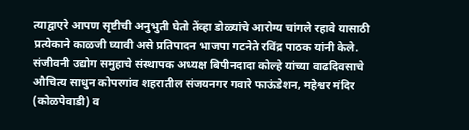त्याद्वाएरे आपण सृष्टीची अनुभुती घेतो तेंव्हा डोळ्यांचे आरोग्य चांगले रहावे यासाठी प्रत्येकाने काळजी घ्यावी असे प्रतिपादन भाजपा गटनेते रविंद्र पाठक यांनी केले.
संजीवनी उद्योग समुहाचे संस्थापक अध्यक्ष बिपीनदादा कोल्हे यांच्या वाढदिवसाचे औचित्य साधुन कोपरगांव शहरातील संजयनगर गवारे फाऊंडेशन, महेश्वर मंदिर (कोळपेवाडी) व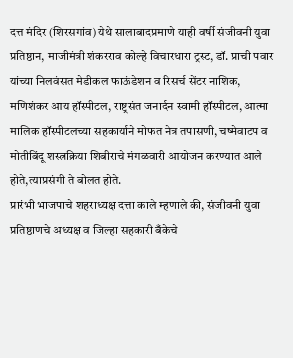दत्त मंदिर (शिरसगांव) येथे सालाबादप्रमाणे याही वर्षी संजीवनी युवा प्रतिष्ठान, माजीमंत्री शंकरराव कोल्हे विचारधारा ट्रस्ट, डॉ. प्राची पवार यांच्या निलवंसत मेडीकल फाऊंडेशन व रिसर्च सेंटर नाशिक, मणिशंकर आय हॉस्पीटल, राष्ट्रसंत जनार्दन स्वामी हॉस्पीटल, आत्मा मालिक हॉस्पीटलच्या सहकार्याने मोफत नेत्र तपासणी, चष्मेवाटप व मोतीबिंदू शस्त्रक्रिया शिबीराचे मंगळवारी आयोजन करण्यात आले होते,त्याप्रसंगी ते बोलत होते.
प्रारंभी भाजपाचे शहराध्यक्ष दत्ता काले म्हणाले की, संजीवनी युवा प्रतिष्ठाणचे अध्यक्ष व जिल्हा सहकारी बँकेचे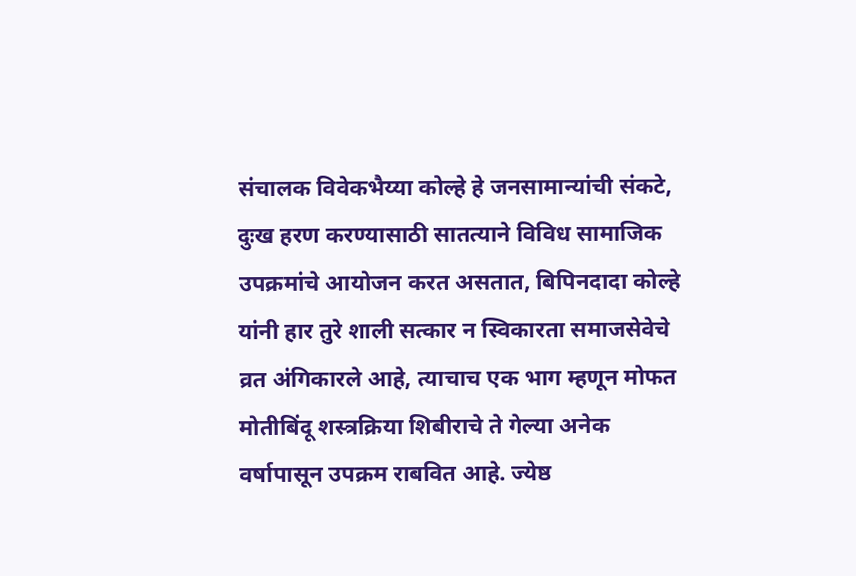संचालक विवेकभैय्या कोल्हे हे जनसामान्यांची संकटे, दुःख हरण करण्यासाठी सातत्याने विविध सामाजिक उपक्रमांचे आयोजन करत असतात, बिपिनदादा कोल्हे यांनी हार तुरे शाली सत्कार न स्विकारता समाजसेवेचे व्रत अंगिकारले आहे, त्याचाच एक भाग म्हणून मोफत मोतीबिंदू शस्त्रक्रिया शिबीराचे ते गेल्या अनेक वर्षापासून उपक्रम राबवित आहे. ज्येष्ठ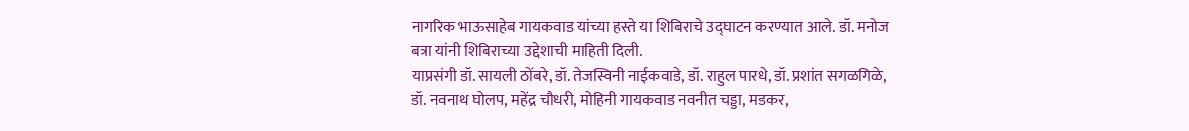नागरिक भाऊसाहेब गायकवाड यांच्या हस्ते या शिबिराचे उद्घाटन करण्यात आले. डॉ. मनोज बत्रा यांनी शिबिराच्या उद्देशाची माहिती दिली.
याप्रसंगी डॉ. सायली ठोंबरे, डॉ. तेजस्विनी नाईकवाडे, डॉ. राहुल पारधे, डॉ. प्रशांत सगळगिळे, डॉ. नवनाथ घोलप, महेंद्र चौधरी, मोहिनी गायकवाड नवनीत चड्डा, मडकर,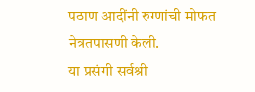पठाण आदींनी रुग्णांची मोफत नेत्रतपासणी केली.
या प्रसंगी सर्वश्री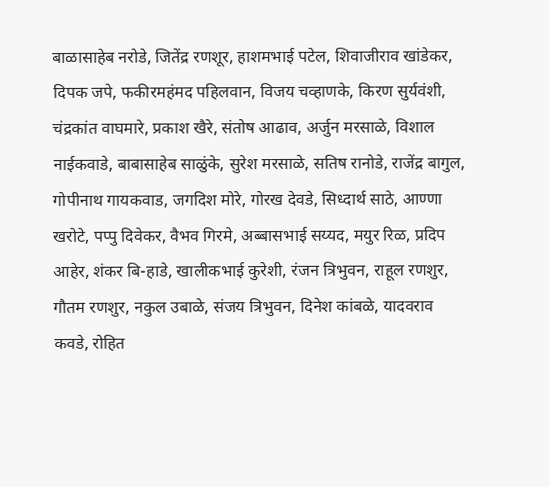बाळासाहेब नरोडे, जितेंद्र रणशूर, हाशमभाई पटेल, शिवाजीराव खांडेकर, दिपक जपे, फकीरमहंमद पहिलवान, विजय चव्हाणके, किरण सुर्यवंशी, चंद्रकांत वाघमारे, प्रकाश खैरे, संतोष आढाव, अर्जुन मरसाळे, विशाल नाईकवाडे, बाबासाहेब साळुंके, सुरेश मरसाळे, सतिष रानोडे, राजेंद्र बागुल, गोपीनाथ गायकवाड, जगदिश मोरे, गोरख देवडे, सिध्दार्थ साठे, आण्णा खरोटे, पप्पु दिवेकर, वैभव गिरमे, अब्बासभाई सय्यद, मयुर रिळ, प्रदिप आहेर, शंकर बि-हाडे, खालीकभाई कुरेशी, रंजन त्रिभुवन, राहूल रणशुर, गौतम रणशुर, नकुल उबाळे, संजय त्रिभुवन, दिनेश कांबळे, यादवराव कवडे, रोहित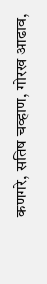कणगरे, सतिष चव्हाण, गोरख आढाव,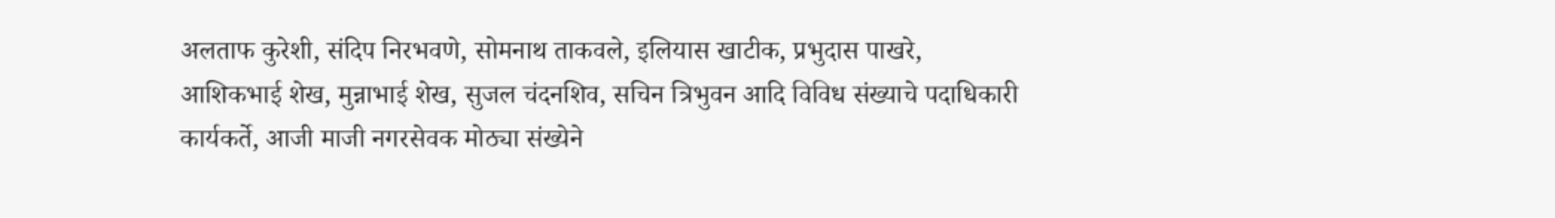अलताफ कुरेशी, संदिप निरभवणे, सोमनाथ ताकवले, इलियास खाटीक, प्रभुदास पाखरे, आशिकभाई शेख, मुन्नाभाई शेख, सुजल चंदनशिव, सचिन त्रिभुवन आदि विविध संख्याचे पदाधिकारी कार्यकर्ते, आजी माजी नगरसेवक मोठ्या संख्येने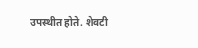उपस्थीत होते. शेवटी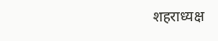शहराध्यक्ष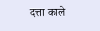दत्ता काले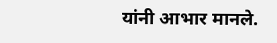यांनी आभार मानले.